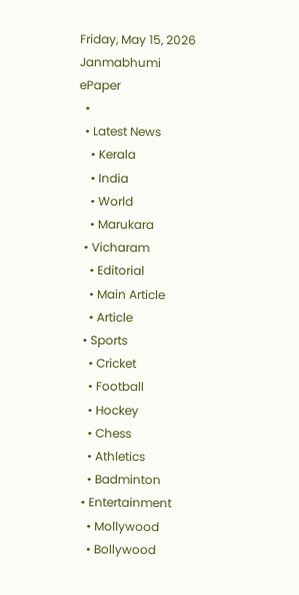Friday, May 15, 2026
Janmabhumi
ePaper
  •
  • Latest News
    • Kerala
    • India
    • World
    • Marukara
  • Vicharam
    • Editorial
    • Main Article
    • Article
  • Sports
    • Cricket
    • Football
    • Hockey
    • Chess
    • Athletics
    • Badminton
  • Entertainment
    • Mollywood
    • Bollywood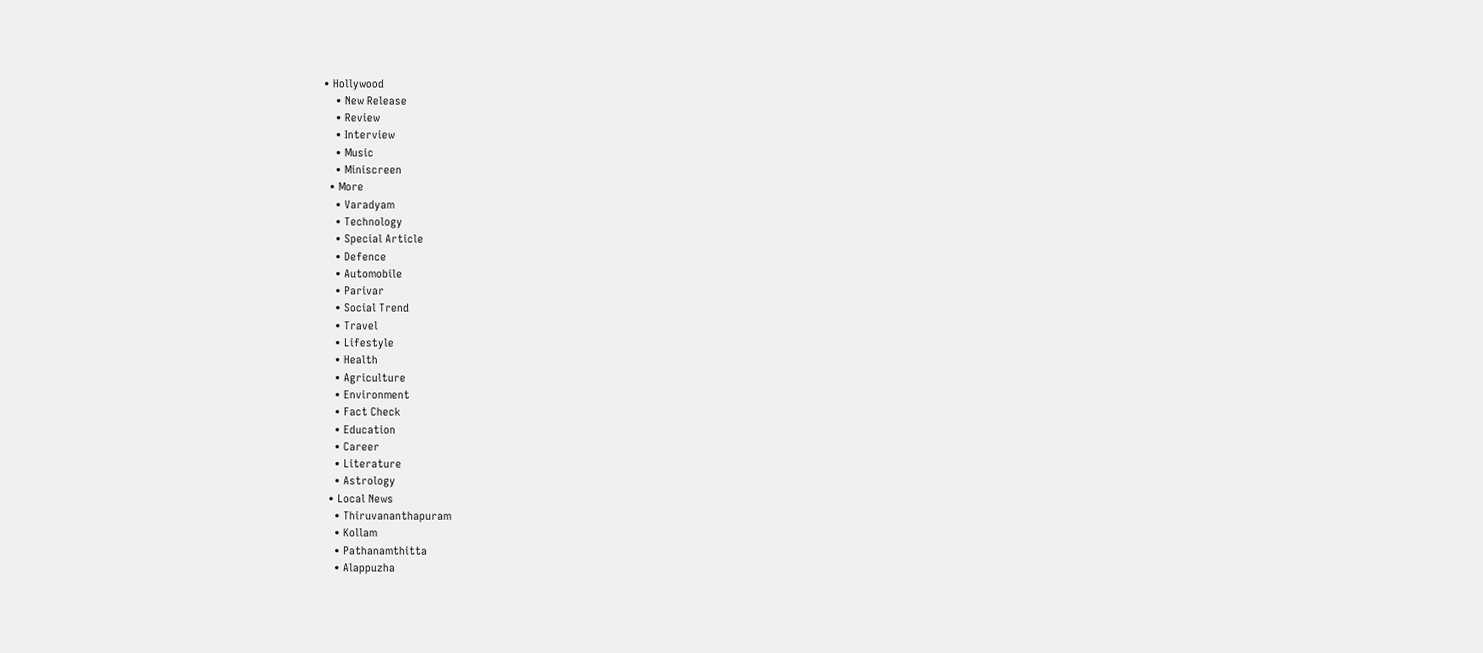• Hollywood
    • New Release
    • Review
    • Interview
    • Music
    • Miniscreen
  • More
    • Varadyam
    • Technology
    • Special Article
    • Defence
    • Automobile
    • Parivar
    • Social Trend
    • Travel
    • Lifestyle
    • Health
    • Agriculture
    • Environment
    • Fact Check
    • Education
    • Career
    • Literature
    • Astrology
  • Local News
    • Thiruvananthapuram
    • Kollam
    • Pathanamthitta
    • Alappuzha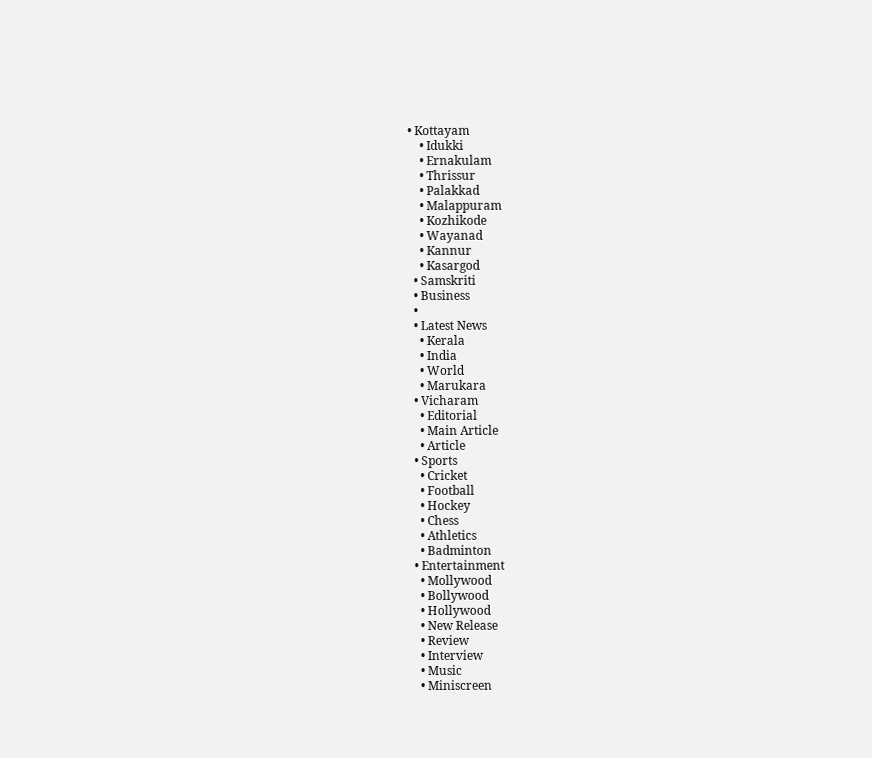• Kottayam
    • Idukki
    • Ernakulam
    • Thrissur
    • Palakkad
    • Malappuram
    • Kozhikode
    • Wayanad
    • Kannur
    • Kasargod
  • Samskriti
  • Business
  •
  • Latest News
    • Kerala
    • India
    • World
    • Marukara
  • Vicharam
    • Editorial
    • Main Article
    • Article
  • Sports
    • Cricket
    • Football
    • Hockey
    • Chess
    • Athletics
    • Badminton
  • Entertainment
    • Mollywood
    • Bollywood
    • Hollywood
    • New Release
    • Review
    • Interview
    • Music
    • Miniscreen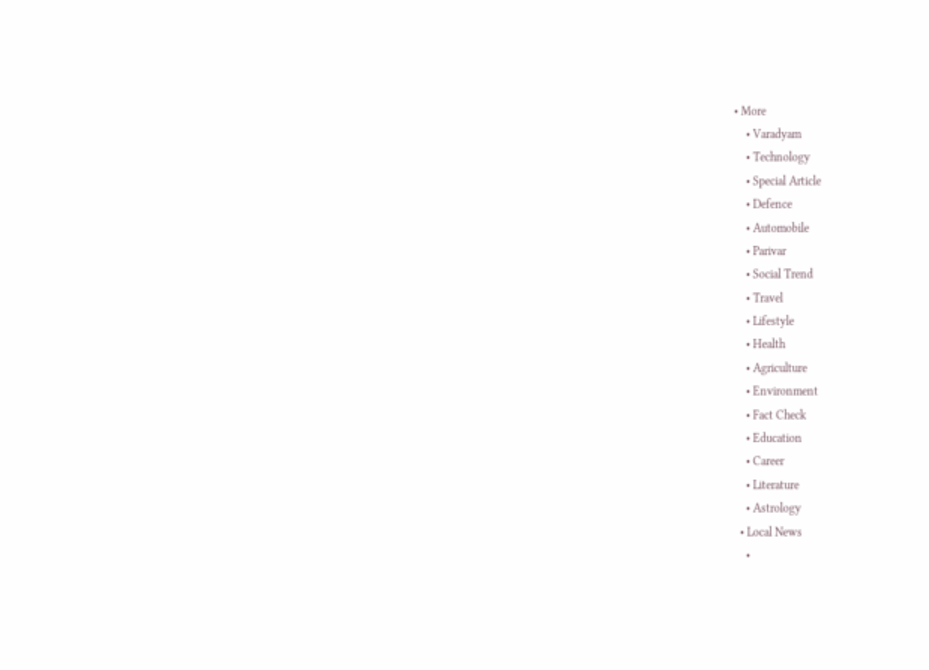• More
    • Varadyam
    • Technology
    • Special Article
    • Defence
    • Automobile
    • Parivar
    • Social Trend
    • Travel
    • Lifestyle
    • Health
    • Agriculture
    • Environment
    • Fact Check
    • Education
    • Career
    • Literature
    • Astrology
  • Local News
    •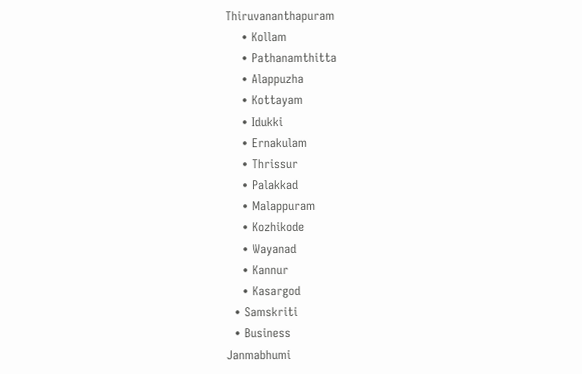Thiruvananthapuram
    • Kollam
    • Pathanamthitta
    • Alappuzha
    • Kottayam
    • Idukki
    • Ernakulam
    • Thrissur
    • Palakkad
    • Malappuram
    • Kozhikode
    • Wayanad
    • Kannur
    • Kasargod
  • Samskriti
  • Business
Janmabhumi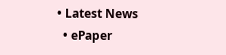• Latest News
  • ePaper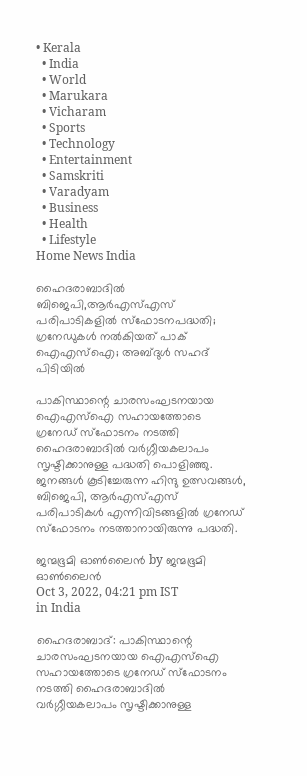• Kerala
  • India
  • World
  • Marukara
  • Vicharam
  • Sports
  • Technology
  • Entertainment
  • Samskriti
  • Varadyam
  • Business
  • Health
  • Lifestyle
Home News India

ഹൈദരാബാദില്‍ ബിജെപി,ആര്‍എസ്എസ് പരിപാടികളില്‍ സ്ഫോടനപദ്ധതി; ഗ്രനേഡുകള്‍ നല്‍കിയത് പാക് ഐഎസ്ഐ; അബ്ദുള്‍ സഹദ് പിടിയില്‍

പാകിസ്ഥാന്റെ ചാരസംഘടനയായ ഐഎസ്ഐ സഹായത്തോടെ ഗ്രനേഡ് സ്ഫോടനം നടത്തി ഹൈദരാബാദില്‍ വര്‍ഗ്ഗീയകലാപം സൃഷ്ടിക്കാനുള്ള പദ്ധതി പൊളിഞ്ഞു. ജനങ്ങള്‍ കൂടിച്ചേരുന്ന ഹിന്ദു ഉത്സവങ്ങള്‍, ബിജെപി, ആര്‍എസ്എസ് പരിപാടികള്‍ എന്നിവിടങ്ങളില്‍ ഗ്രനേഡ് സ്ഫോടനം നടത്താനായിരുന്നു പദ്ധതി.

ജന്മഭൂമി ഓണ്‍ലൈന്‍ by ജന്മഭൂമി ഓണ്‍ലൈന്‍
Oct 3, 2022, 04:21 pm IST
in India

ഹൈദരാബാദ്: പാകിസ്ഥാന്റെ ചാരസംഘടനയായ ഐഎസ്ഐ സഹായത്തോടെ ഗ്രനേഡ് സ്ഫോടനം നടത്തി ഹൈദരാബാദില്‍ വര്‍ഗ്ഗീയകലാപം സൃഷ്ടിക്കാനുള്ള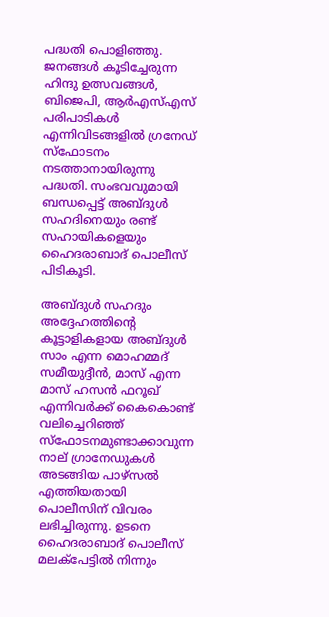പദ്ധതി പൊളിഞ്ഞു. ജനങ്ങള്‍ കൂടിച്ചേരുന്ന ഹിന്ദു ഉത്സവങ്ങള്‍, ബിജെപി, ആര്‍എസ്എസ് പരിപാടികള്‍ എന്നിവിടങ്ങളില്‍ ഗ്രനേഡ് സ്ഫോടനം നടത്താനായിരുന്നു പദ്ധതി. സംഭവവുമായി ബന്ധപ്പെട്ട് അബ്ദുള്‍ സഹദിനെയും രണ്ട് സഹായികളെയും ഹൈദരാബാദ് പൊലീസ് പിടികൂടി.

അബ്ദുള്‍ സഹദും അദ്ദേഹത്തിന്റെ കൂട്ടാളികളായ അബ്ദുള്‍ സാം എന്ന മൊഹമ്മദ് സമീയുദ്ദീന്‍, മാസ് എന്ന മാസ് ഹസന്‍ ഫറൂഖ് എന്നിവര്‍ക്ക് കൈകൊണ്ട് വലിച്ചെറിഞ്ഞ് സ്ഫോടനമുണ്ടാക്കാവുന്ന നാല് ഗ്രാനേഡുകള്‍ അടങ്ങിയ പാഴ്സല്‍ എത്തിയതായി പൊലീസിന് വിവരം ലഭിച്ചിരുന്നു. ഉടനെ ഹൈദരാബാദ് പൊലീസ് മലക്പേട്ടില്‍ നിന്നും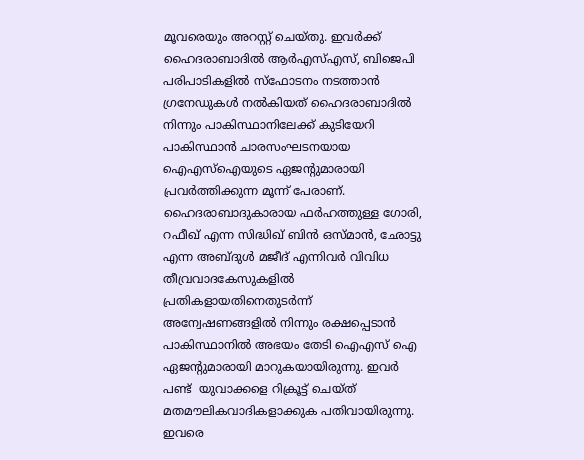മൂവരെയും അറസ്റ്റ് ചെയ്തു. ഇവര്‍ക്ക് ഹൈദരാബാദില്‍ ആര്‍എസ്എസ്, ബിജെപി പരിപാടികളില്‍ സ്ഫോടനം നടത്താന്‍ ഗ്രനേഡുകള്‍ നല്‍കിയത് ഹൈദരാബാദില്‍ നിന്നും പാകിസ്ഥാനിലേക്ക് കുടിയേറി പാകിസ്ഥാന്‍ ചാരസംഘടനയായ ഐഎസ്ഐയുടെ ഏജന്‍റുമാരായി പ്രവര്‍ത്തിക്കുന്ന മൂന്ന് പേരാണ്.  ഹൈദരാബാദുകാരായ ഫര്‍ഹത്തുള്ള ഗോരി, റഫീഖ് എന്ന സിദ്ധിഖ് ബിന്‍ ഒസ്മാന്‍, ഛോട്ടു എന്ന അബ്ദുള്‍ മജീദ് എന്നിവര്‍ വിവിധ തീവ്രവാദകേസുകളില്‍ പ്രതികളായതിനെതുടര്‍ന്ന് അന്വേഷണങ്ങളില്‍ നിന്നും രക്ഷപ്പെടാന്‍ പാകിസ്ഥാനില്‍ അഭയം തേടി ഐഎസ് ഐ ഏജന്‍റുമാരായി മാറുകയായിരുന്നു. ഇവര്‍ പണ്ട്  യുവാക്കളെ റിക്രൂട്ട് ചെയ്ത് മതമൗലികവാദികളാക്കുക പതിവായിരുന്നു. ഇവരെ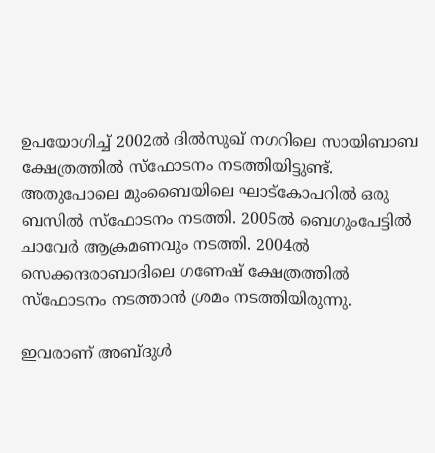ഉപയോഗിച്ച് 2002ല്‍ ദില്‍സുഖ് നഗറിലെ സായിബാബ ക്ഷേത്രത്തില്‍ സ്ഫോടനം നടത്തിയിട്ടുണ്ട്. അതുപോലെ മുംബൈയിലെ ഘാട്കോപറില്‍ ഒരു ബസില്‍ സ്ഫോടനം നടത്തി. 2005ല്‍ ബെഗുംപേട്ടില്‍ ചാവേര്‍ ആക്രമണവും നടത്തി. 2004ല്‍ സെക്കന്ദരാബാദിലെ ഗണേഷ് ക്ഷേത്രത്തില്‍ സ്ഫോടനം നടത്താന്‍ ശ്രമം നടത്തിയിരുന്നു.

ഇവരാണ് അബ്ദുള്‍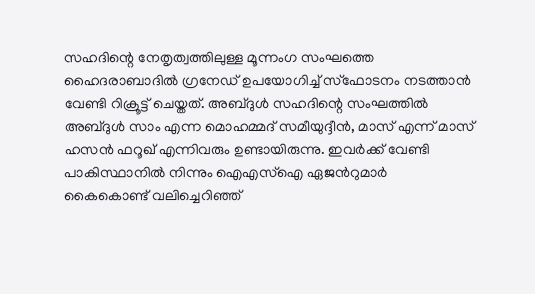സഹദിന്റെ നേതൃത്വത്തിലുള്ള മൂന്നംഗ സംഘത്തെ ഹൈദരാബാദില്‍ ഗ്രനേഡ് ഉപയോഗിച്ച് സ്ഫോടനം നടത്താന്‍ വേണ്ടി റിക്രൂട്ട് ചെയ്തത്. അബ്ദുള്‍ സഹദിന്റെ സംഘത്തില്‍  അബ്ദുള്‍ സാം എന്ന മൊഹമ്മദ് സമീയുദ്ദീന്‍, മാസ് എന്ന് മാസ് ഹസന്‍ ഫറൂഖ് എന്നിവരും ഉണ്ടായിരുന്നു. ഇവര്‍ക്ക് വേണ്ടി പാകിസ്ഥാനില്‍ നിന്നും ഐഎസ്ഐ ഏജന്‍റുമാര്‍  കൈകൊണ്ട് വലിച്ചെറിഞ്ഞ്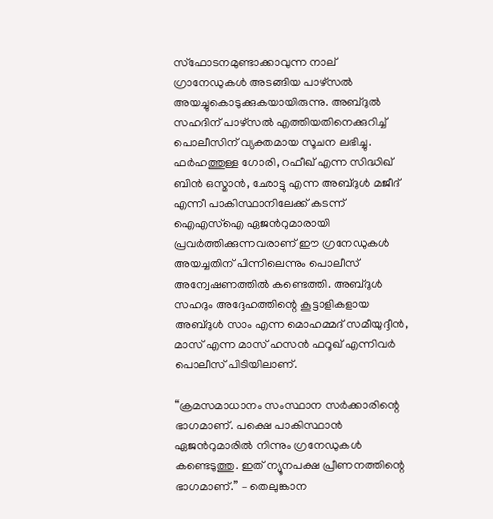സ്ഫോടനമുണ്ടാക്കാവുന്ന നാല് ഗ്രാനേഡുകള്‍ അടങ്ങിയ പാഴ്സല്‍ അയച്ചുകൊടുക്കുകയായിരുന്നു. അബ്ദുല്‍ സഹദിന് പാഴ്സല്‍ എത്തിയതിനെക്കുറിച്ച് പൊലീസിന് വ്യക്തമായ സൂചന ലഭിച്ചു.  ഫര്‍ഹത്തുള്ള ഗോരി, റഫീഖ് എന്ന സിദ്ധിഖ് ബിന്‍ ഒസ്മാന്‍, ഛോട്ടു എന്ന അബ്ദുള്‍ മജീദ് എന്നീ പാകിസ്ഥാനിലേക്ക് കടന്ന് ഐഎസ്ഐ ഏജന്‍റുമാരായി പ്രവര്‍ത്തിക്കുന്നവരാണ് ഈ ഗ്രനേഡുകള്‍ അയച്ചതിന് പിന്നിലെന്നും പൊലീസ് അന്വേഷണത്തില്‍ കണ്ടെത്തി. അബ്ദുള്‍ സഹദും അദ്ദേഹത്തിന്റെ കൂട്ടാളികളായ അബ്ദുള്‍ സാം എന്ന മൊഹമ്മദ് സമീയുദ്ദീന്‍, മാസ് എന്ന മാസ് ഹസന്‍ ഫറൂഖ് എന്നിവര്‍ പൊലീസ് പിടിയിലാണ്.

“ക്രമസമാധാനം സംസ്ഥാന സര്‍ക്കാരിന്റെ ഭാഗമാണ്. പക്ഷെ പാകിസ്ഥാന്‍ ഏജന്‍റുമാരില്‍ നിന്നും ഗ്രനേഡുകള്‍ കണ്ടെടുത്തു. ഇത് ന്യൂനപക്ഷ പ്രീണനത്തിന്റെ ഭാഗമാണ്.” – തെലുങ്കാന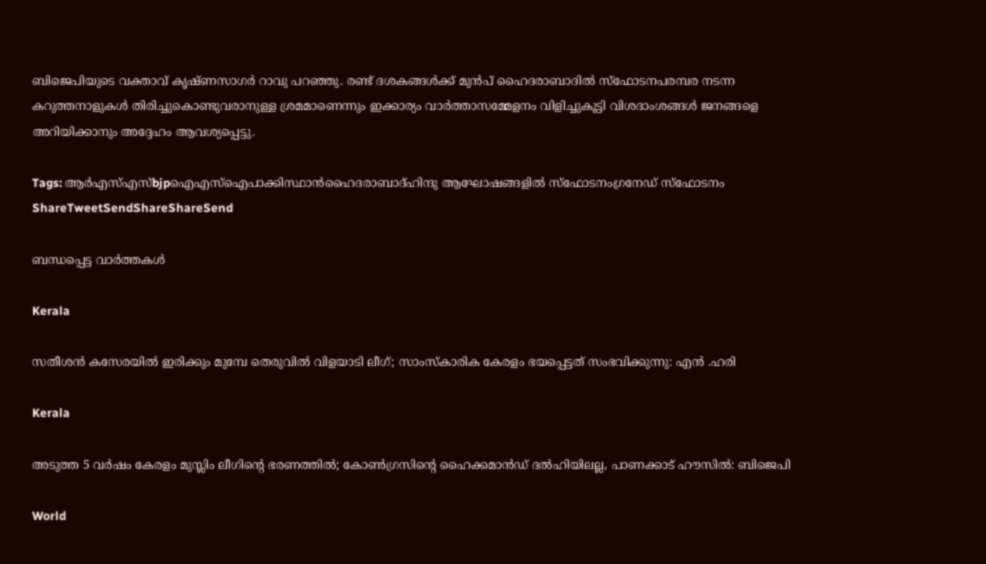ബിജെപിയുടെ വക്താവ് കൃഷ്ണസാഗര്‍ റാവു പറഞ്ഞു. രണ്ട് ദശകങ്ങള്‍ക്ക് മുന്‍പ് ഹൈദരാബാദില്‍ സ്ഫോടനപരമ്പര നടന്ന കറുത്തനാളുകള്‍ തിരിച്ചുകൊണ്ടുവരാനുള്ള ശ്രമമാണെന്നും ഇക്കാര്യം വാര്‍ത്താസമ്മേളനം വിളിച്ചുകൂട്ടി വിശദാംശങ്ങള്‍ ജനങ്ങളെ അറിയിക്കാനും അദ്ദേഹം ആവശ്യപ്പെട്ടു.

Tags: ആര്‍എസ്എസ്bjpഐഎസ്ഐപാക്കിസ്ഥാന്‍ഹൈദരാബാദ്ഹിന്ദു ആഘോഷങ്ങളില്‍ സ്ഫോടനംഗ്രനേഡ് സ്ഫോടനം
ShareTweetSendShareShareSend

ബന്ധപ്പെട്ട വാര്‍ത്തകള്‍

Kerala

സതീശൻ കസേരയിൽ ഇരിക്കും മുമ്പേ തെരുവിൽ വിളയാടി ലീഗ്; സാംസ്കാരിക കേരളം ഭയപ്പെട്ടത് സംഭവിക്കുന്നു: എൻ .ഹരി

Kerala

അടുത്ത 5 വർഷം കേരളം മുസ്ലിം ലീഗിന്റെ ഭരണത്തിൽ; കോൺഗ്രസിന്റെ ഹൈക്കമാൻഡ് ദൽഹിയിലല്ല, പാണക്കാട് ഹൗസിൽ: ബിജെപി

World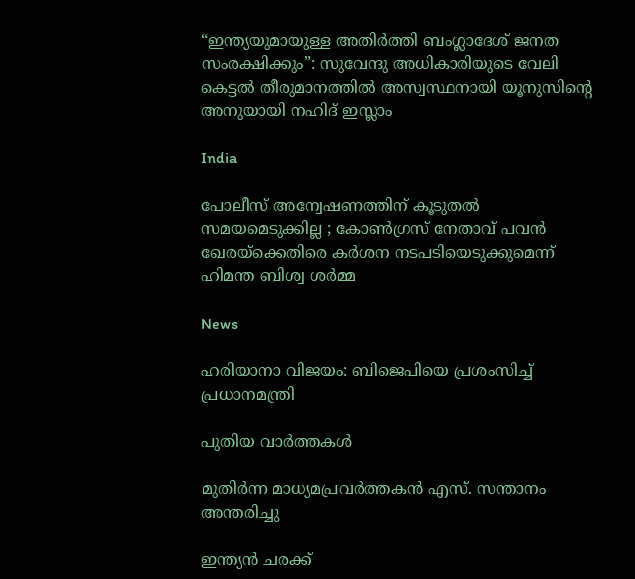“ഇന്ത്യയുമായുള്ള അതിർത്തി ബംഗ്ലാദേശ് ജനത സംരക്ഷിക്കും”: സുവേന്ദു അധികാരിയുടെ വേലി കെട്ടൽ തീരുമാനത്തിൽ അസ്വസ്ഥനായി യൂനുസിന്റെ അനുയായി നഹിദ് ഇസ്ലാം

India

പോലീസ് അന്വേഷണത്തിന് കൂടുതൽ സമയമെടുക്കില്ല ; കോൺഗ്രസ് നേതാവ് പവൻ ഖേരയ്‌ക്കെതിരെ കർശന നടപടിയെടുക്കുമെന്ന് ഹിമന്ത ബിശ്വ ശർമ്മ

News

ഹരിയാനാ വിജയം: ബിജെപിയെ പ്രശംസിച്ച് പ്രധാനമന്ത്രി

പുതിയ വാര്‍ത്തകള്‍

മുതിര്‍ന്ന മാധ്യമപ്രവര്‍ത്തകന്‍ എസ്. സന്താനം അന്തരിച്ചു

ഇന്ത്യൻ ചരക്ക്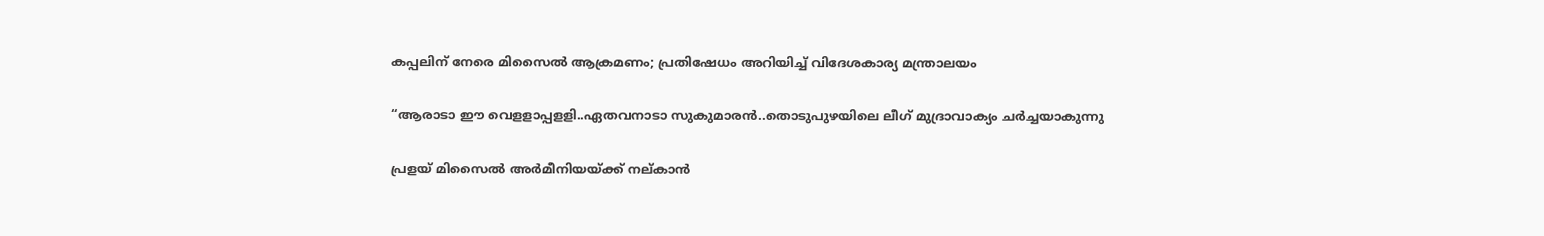കപ്പലിന് നേരെ മിസൈൽ ആക്രമണം; പ്രതിഷേധം അറിയിച്ച് വിദേശകാര്യ മന്ത്രാലയം

“ആരാടാ ഈ വെളളാപ്പളളി..ഏതവനാടാ സുകുമാരൻ..തൊടുപുഴയിലെ ലീഗ് മുദ്രാവാക്യം ചര്‍ച്ചയാകുന്നു

പ്രളയ് മിസൈല്‍ അര്‍മീനിയയ്‌ക്ക് നല‍്കാന്‍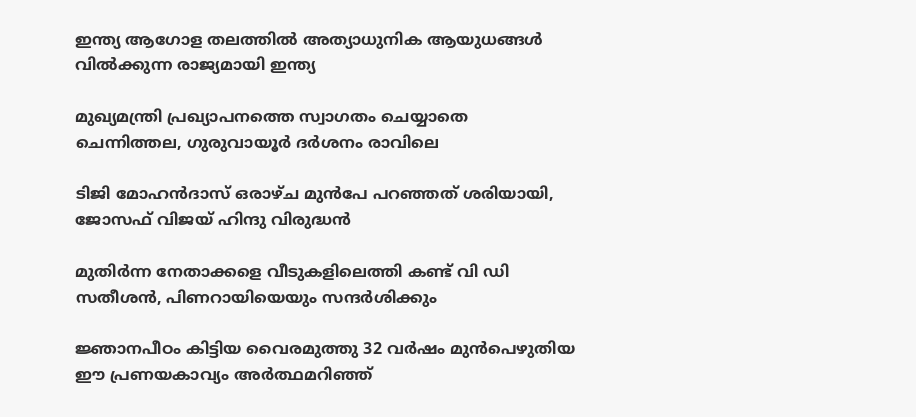ഇന്ത്യ ആഗോള തലത്തില്‍ അത്യാധുനിക ആയുധങ്ങള്‍ വില്‍ക്കുന്ന രാജ്യമായി ഇന്ത്യ

മുഖ്യമന്ത്രി പ്രഖ്യാപനത്തെ സ്വാഗതം ചെയ്യാതെ ചെന്നിത്തല, ഗുരുവായൂര്‍ ദര്‍ശനം രാവിലെ

ടിജി മോഹന്‍ദാസ് ഒരാഴ്ച മുന്‍പേ പറഞ്ഞത് ശരിയായി, ജോസഫ് വിജയ് ഹിന്ദു വിരുദ്ധന്‍

മുതിര്‍ന്ന നേതാക്കളെ വീടുകളിലെത്തി കണ്ട് വി ഡി സതീശന്‍, പിണറായിയെയും സന്ദര്‍ശിക്കും

ജ്ഞാനപീഠം കിട്ടിയ വൈരമുത്തു 32 വര്‍ഷം മുന്‍പെഴുതിയ ഈ പ്രണയകാവ്യം അര്‍ത്ഥമറിഞ്ഞ്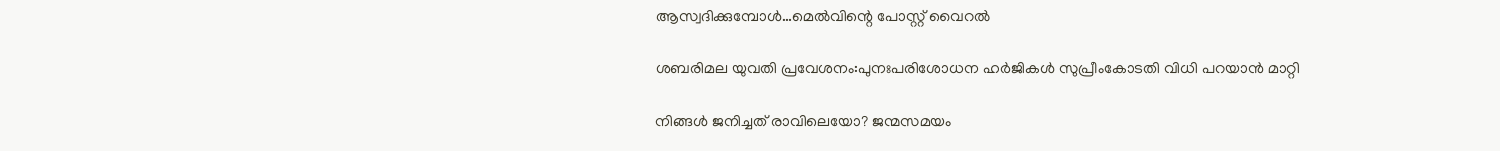ആസ്വദിക്കുമ്പോള്‍…മെല്‍വിന്റെ പോസ്റ്റ് വൈറല്‍

ശബരിമല യുവതി പ്രവേശനം:പുനഃപരിശോധന ഹര്‍ജികള്‍ സുപ്രീംകോടതി വിധി പറയാന്‍ മാറ്റി

നിങ്ങൾ ജനിച്ചത് രാവിലെയോ? ജന്മസമയം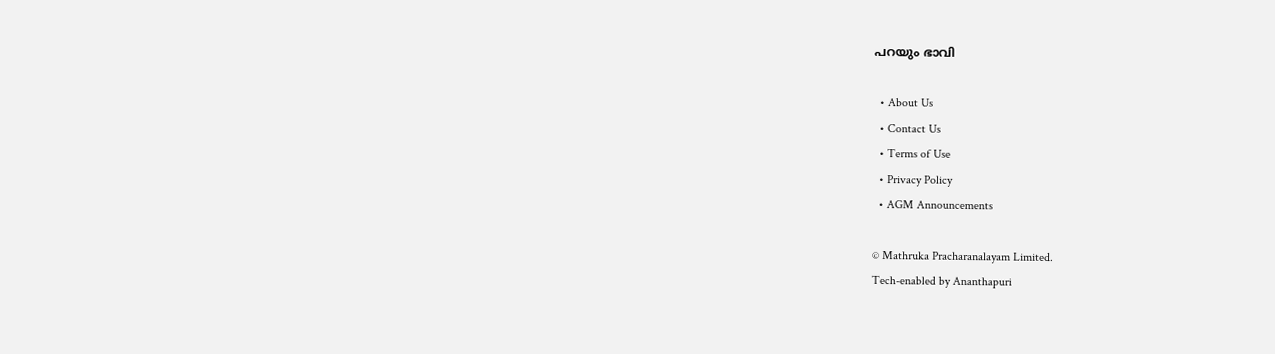പറയും ഭാവി

  • About Us
  • Contact Us
  • Terms of Use
  • Privacy Policy
  • AGM Announcements

© Mathruka Pracharanalayam Limited.
Tech-enabled by Ananthapuri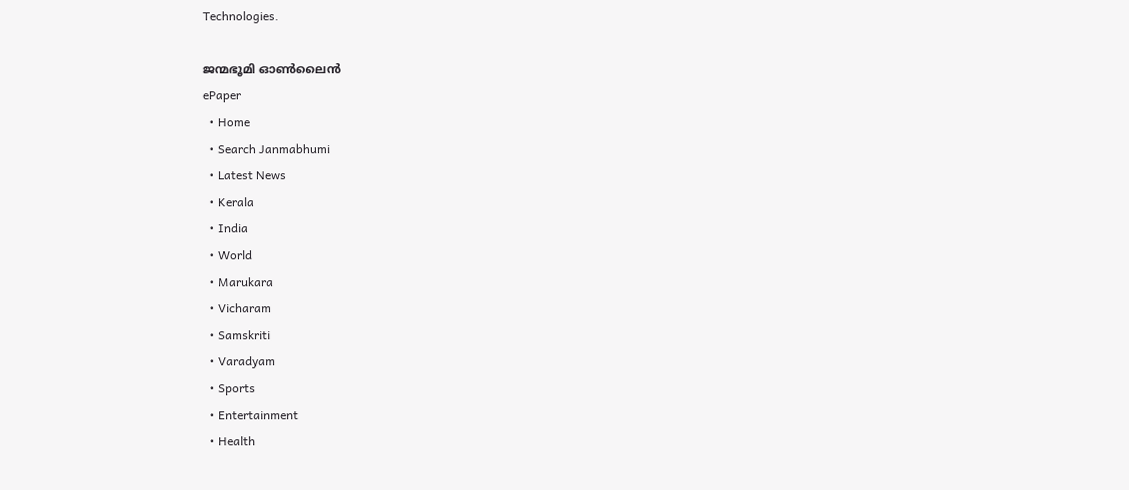Technologies.

ജന്മഭൂമി ഓണ്‍ലൈന്‍
ePaper
  • Home
  • Search Janmabhumi
  • Latest News
  • Kerala
  • India
  • World
  • Marukara
  • Vicharam
  • Samskriti
  • Varadyam
  • Sports
  • Entertainment
  • Health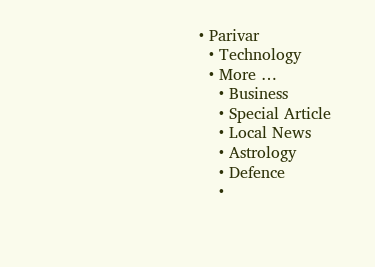• Parivar
  • Technology
  • More …
    • Business
    • Special Article
    • Local News
    • Astrology
    • Defence
    •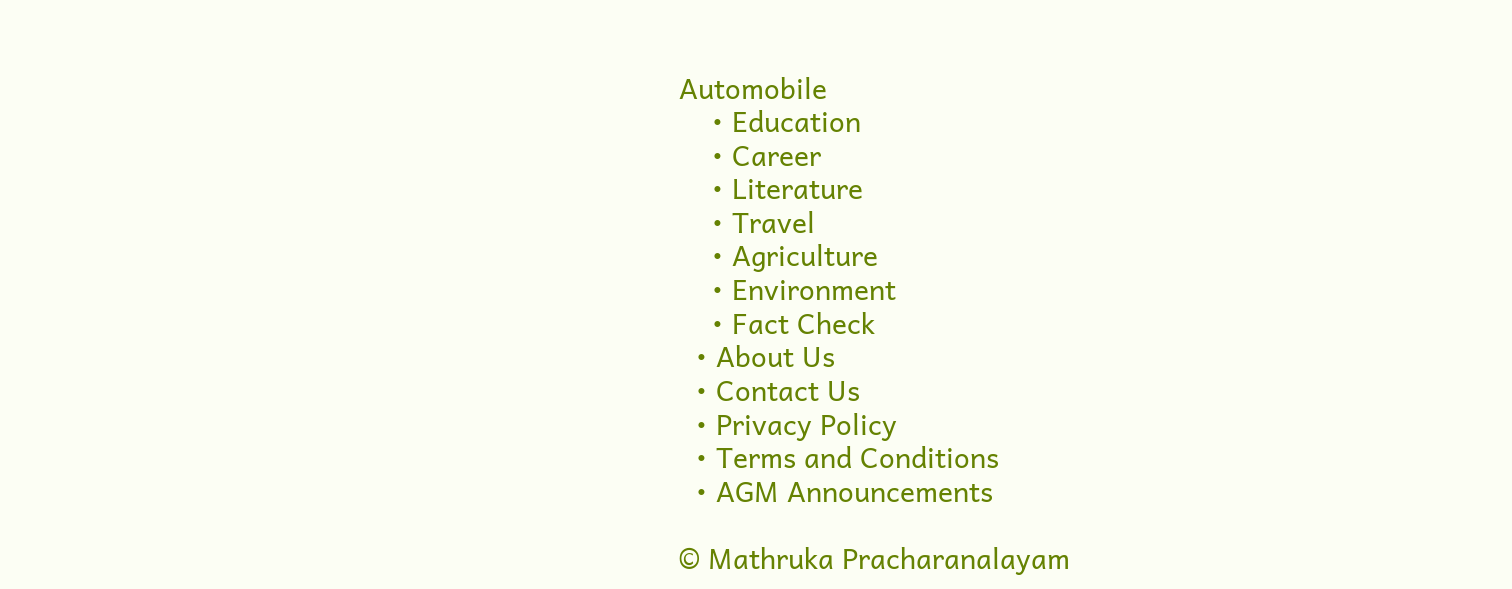Automobile
    • Education
    • Career
    • Literature
    • Travel
    • Agriculture
    • Environment
    • Fact Check
  • About Us
  • Contact Us
  • Privacy Policy
  • Terms and Conditions
  • AGM Announcements

© Mathruka Pracharanalayam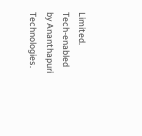Limited.
Tech-enabled by Ananthapuri Technologies.